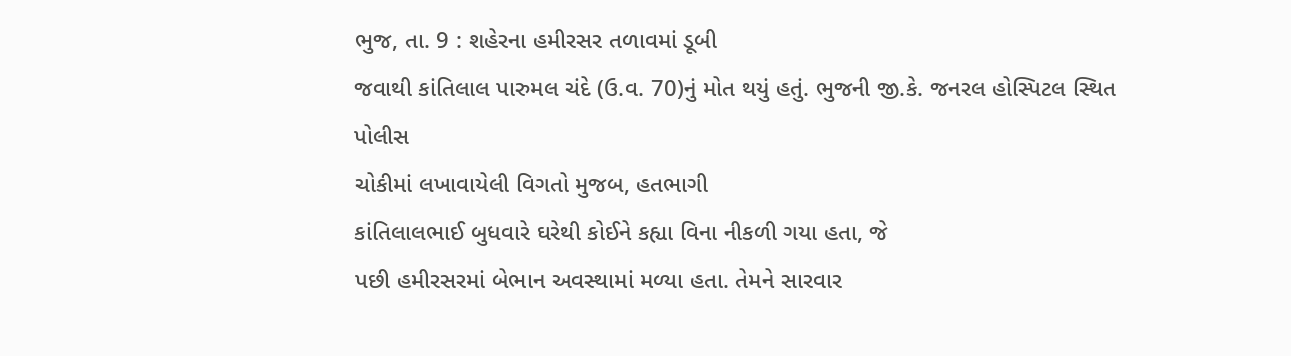ભુજ, તા. 9 : શહેરના હમીરસર તળાવમાં ડૂબી
જવાથી કાંતિલાલ પારુમલ ચંદે (ઉ.વ. 70)નું મોત થયું હતું. ભુજની જી.કે. જનરલ હોસ્પિટલ સ્થિત પોલીસ
ચોકીમાં લખાવાયેલી વિગતો મુજબ, હતભાગી
કાંતિલાલભાઈ બુધવારે ઘરેથી કોઈને કહ્યા વિના નીકળી ગયા હતા, જે
પછી હમીરસરમાં બેભાન અવસ્થામાં મળ્યા હતા. તેમને સારવાર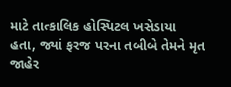માટે તાત્કાલિક હોસ્પિટલ ખસેડાયા
હતા, જ્યાં ફરજ પરના તબીબે તેમને મૃત જાહેર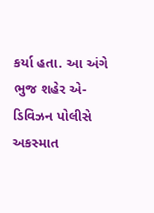કર્યા હતા. આ અંગે
ભુજ શહેર એ-ડિવિઝન પોલીસે અકસ્માત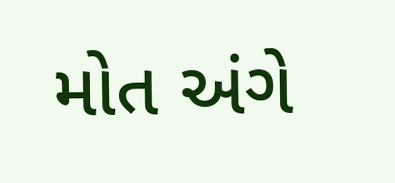મોત અંગે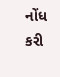નોંધ કરી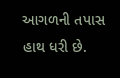આગળની તપાસ હાથ ધરી છે.